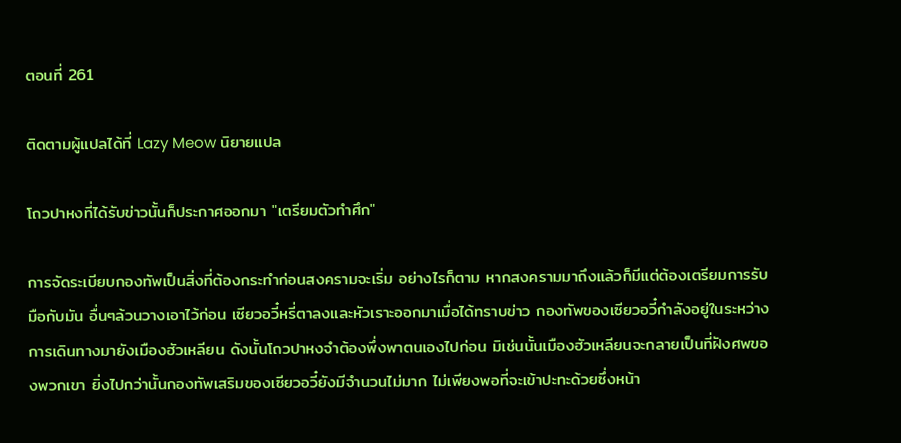ตอนที่ 261

ติดตามผู้แปลได้ที่ Lazy Meow นิยายแปล

โถวปาหงที่ได้รับข่าวนั้นก็ประกาศออกมา "เตรียมตัวทำศึก"

การจัดระเบียบกองทัพเป็นสิ่งที่ต้องกระทำก่อนสงครามจะเริ่ม อย่างไรก็ตาม หากสงครามมาถึงแล้วก็มีแต่ต้องเตรียมการรับมือกับมัน อื่นๆล้วนวางเอาไว้ก่อน เซียวอวี๋หรี่ตาลงและหัวเราะออกมาเมื่อได้ทราบข่าว กองทัพของเซียวอวี๋กำลังอยู่ในระหว่างการเดินทางมายังเมืองฮัวเหลียน ดังนั้นโถวปาหงจำต้องพึ่งพาตนเองไปก่อน มิเช่นนั้นเมืองฮัวเหลียนจะกลายเป็นที่ฝังศพของพวกเขา ยิ่งไปกว่านั้นกองทัพเสริมของเซียวอวี๋ยังมีจำนวนไม่มาก ไม่เพียงพอที่จะเข้าปะทะด้วยซึ่งหน้า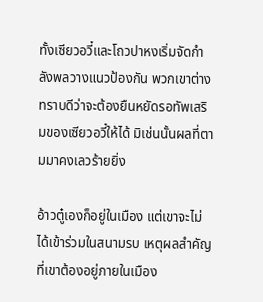ทั้งเซียวอวี๋และโถวปาหงเริ่มจัดกำลังพลวางแนวป้องกัน พวกเขาต่างทราบดีว่าจะต้องยืนหยัดรอทัพเสริมของเซียวอวี๋ให้ได้ มิเช่นนั้นผลที่ตามมาคงเลวร้ายยิ่ง

อ้าวตู๋เองก็อยู่ในเมือง แต่เขาจะไม่ได้เข้าร่วมในสนามรบ เหตุผลสำคัญที่เขาต้องอยู่ภายในเมือง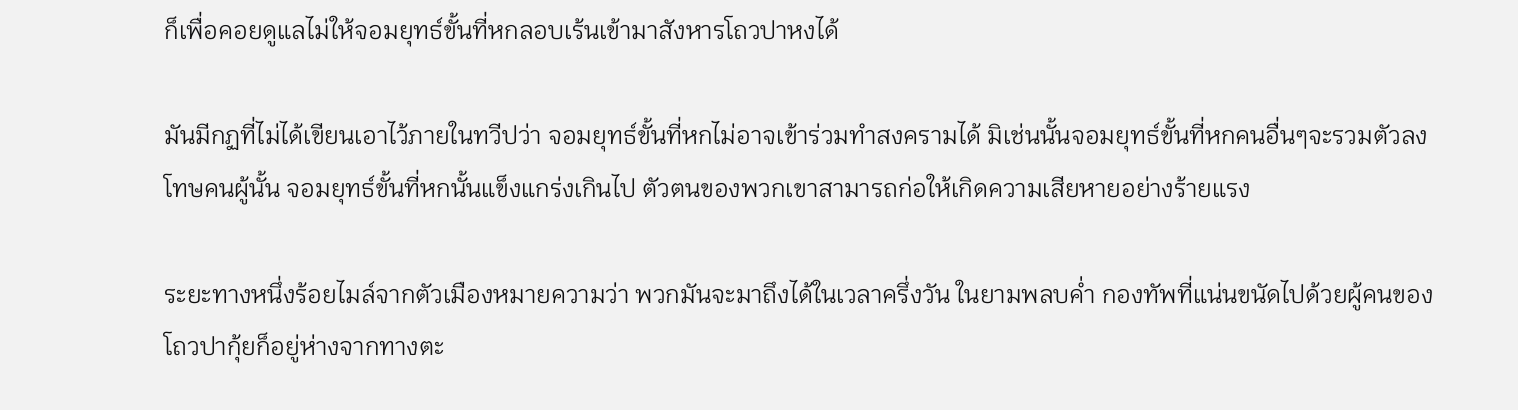ก็เพื่อคอยดูแลไม่ให้จอมยุทธ์ขั้นที่หกลอบเร้นเข้ามาสังหารโถวปาหงได้

มันมีกฏที่ไม่ได้เขียนเอาไว้ภายในทวีปว่า จอมยุทธ์ขั้นที่หกไม่อาจเข้าร่วมทำสงครามได้ มิเช่นนั้นจอมยุทธ์ขั้นที่หกคนอื่นๆจะรวมตัวลงโทษคนผู้นั้น จอมยุทธ์ขั้นที่หกนั้นแข็งแกร่งเกินไป ตัวตนของพวกเขาสามารถก่อให้เกิดความเสียหายอย่างร้ายแรง

ระยะทางหนึ่งร้อยไมล์จากตัวเมืองหมายความว่า พวกมันจะมาถึงได้ในเวลาครึ่งวัน ในยามพลบค่ำ กองทัพที่แน่นขนัดไปด้วยผู้คนของโถวปากุ้ยก็อยู่ห่างจากทางตะ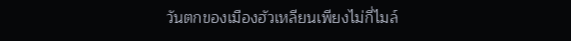วันตกของเมืองฮัวเหลียนเพียงไม่กี่ไมล์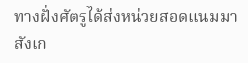ทางฝั่งศัตรูได้ส่งหน่วยสอดแนมมาสังเก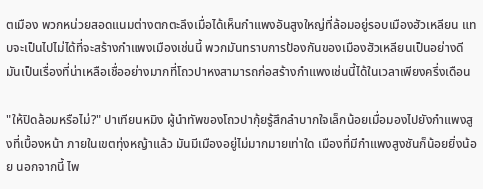ตเมือง พวกหน่วยสอดแนมต่างตกตะลึงเมื่อได้เห็นกำแพงอันสูงใหญ่ที่ล้อมอยู่รอบเมืองฮัวเหลียน แทบจะเป็นไปไม่ได้ที่จะสร้างกำแพงเมืองเช่นนี้ พวกมันทราบการป้องกันของเมืองฮัวเหลียนเป็นอย่างดี มันเป็นเรื่องที่น่าเหลือเชื่ออย่างมากที่โถวปาหงสามารถก่อสร้างกำแพงเช่นนี้ได้ในเวลาเพียงครึ่งเดือน

"ให้ปิดล้อมหรือไม่?" ปาเทียนหมิง ผู้นำทัพของโถวปากุ้ยรู้สึกลำบากใจเล็กน้อยเมื่อมองไปยังกำแพงสูงที่เบื้องหน้า ภายในเขตทุ่งหญ้าแล้ว มันมีเมืองอยู่ไม่มากมายเท่าใด เมืองที่มีกำแพงสูงชันก็น้อยยิ่งน้อย นอกจากนี้ ไพ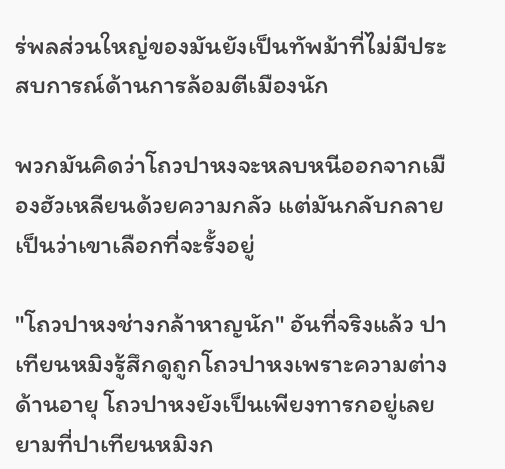ร่พลส่วนใหญ่ของมันยังเป็นทัพม้าที่ไม่มีประสบการณ์ด้านการล้อมตีเมืองนัก

พวกมันคิดว่าโถวปาหงจะหลบหนีออกจากเมืองฮัวเหลียนด้วยความกลัว แต่มันกลับกลายเป็นว่าเขาเลือกที่จะรั้งอยู่

"โถวปาหงช่างกล้าหาญนัก" อันที่จริงแล้ว ปาเทียนหมิงรู้สึกดูถูกโถวปาหงเพราะความต่างด้านอายุ โถวปาหงยังเป็นเพียงทารกอยู่เลยยามที่ปาเทียนหมิงก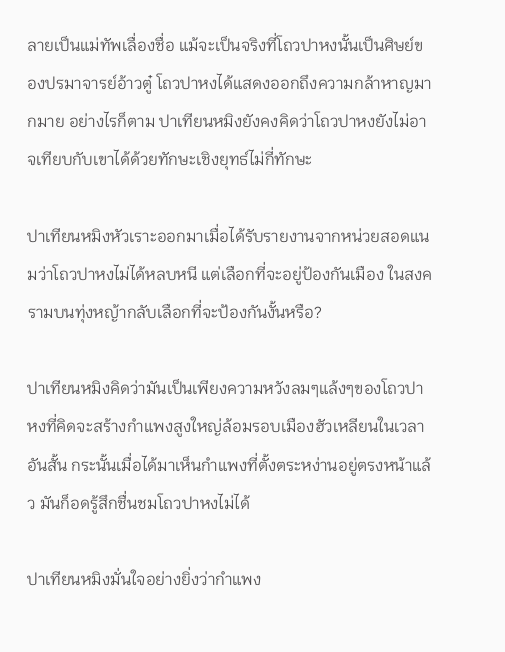ลายเป็นแม่ทัพเลื่องชื่อ แม้จะเป็นจริงที่โถวปาหงนั้นเป็นศิษย์ของปรมาจารย์อ้าวตู๋ โถวปาหงได้แสดงออกถึงความกล้าหาญมากมาย อย่างไรก็ตาม ปาเทียนหมิงยังคงคิดว่าโถวปาหงยังไม่อาจเทียบกับเขาได้ด้วยทักษะเชิงยุทธ์ไม่กี่ทักษะ

ปาเทียนหมิงหัวเราะออกมาเมื่อได้รับรายงานจากหน่วยสอดแนมว่าโถวปาหงไม่ได้หลบหนี แต่เลือกที่จะอยู่ป้องกันเมือง ในสงครามบนทุ่งหญ้ากลับเลือกที่จะป้องกันงั้นหรือ?

ปาเทียนหมิงคิดว่ามันเป็นเพียงความหวังลมๆแล้งๆของโถวปาหงที่คิดจะสร้างกำแพงสูงใหญ่ล้อมรอบเมืองฮัวเหลียนในเวลาอันสั้น กระนั้นเมื่อได้มาเห็นกำแพงที่ตั้งตระหง่านอยู่ตรงหน้าแล้ว มันก็อดรู้สึกชื่นชมโถวปาหงไม่ได้

ปาเทียนหมิงมั่นใจอย่างยิ่งว่ากำแพง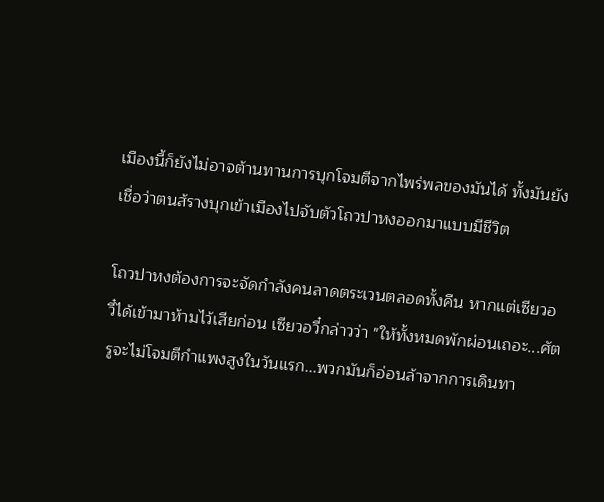เมืองนี้ก็ยังไม่อาจต้านทานการบุกโจมตีจากไพร่พลของมันได้ ทั้งมันยังเชื่อว่าตนส้รางบุกเข้าเมืองไปจับตัวโถวปาหงออกมาแบบมีชีวิต

โถวปาหงต้องการจะจัดกำลังคนลาดตระเวนตลอดทั้งคืน หากแต่เซียวอวี๋ได้เข้ามาห้ามไว้เสียก่อน เซียวอวี๋กล่าวว่า "ให้ทั้งหมดพักผ่อนเถอะ...ศัตรูจะไม่โจมตีกำแพงสูงในวันแรก...พวกมันก็อ่อนล้าจากการเดินทา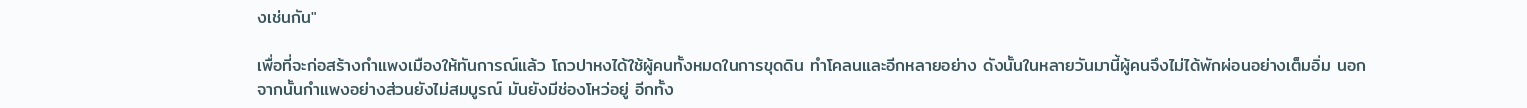งเช่นกัน"

เพื่อที่จะก่อสร้างกำแพงเมืองให้ทันการณ์แล้ว โถวปาหงได้ใช้ผู้คนทั้งหมดในการขุดดิน ทำโคลนและอีกหลายอย่าง ดังนั้นในหลายวันมานี้ผู้คนจึงไม่ได้พักผ่อนอย่างเต็มอิ่ม นอกจากนั้นกำแพงอย่างส่วนยังไม่สมบูรณ์ มันยังมีช่องโหว่อยู่ อีกทั้ง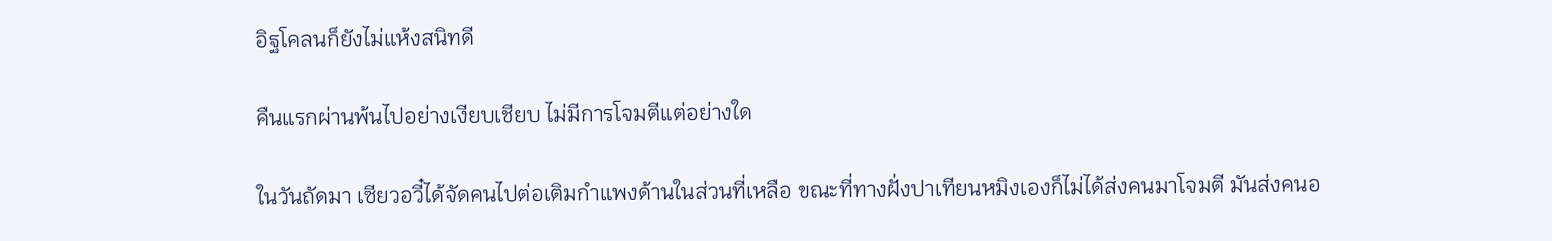อิฐโคลนก็ยังไม่แห้งสนิทดี

คืนแรกผ่านพ้นไปอย่างเงียบเชียบ ไม่มีการโจมตีแต่อย่างใด

ในวันถัดมา เซียวอวี๋ได้จัดคนไปต่อเติมกำแพงด้านในส่วนที่เหลือ ขณะที่ทางฝั่งปาเทียนหมิงเองก็ไม่ได้ส่งคนมาโจมตี มันส่งคนอ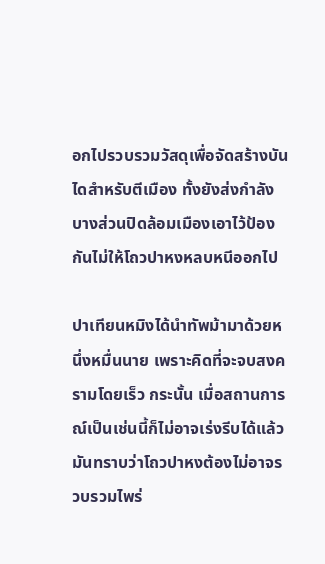อกไปรวบรวมวัสดุเพื่อจัดสร้างบันไดสำหรับตีเมือง ทั้งยังส่งกำลังบางส่วนปิดล้อมเมืองเอาไว้ป้องกันไม่ให้โถวปาหงหลบหนีออกไป

ปาเทียนหมิงได้นำทัพม้ามาด้วยหนึ่งหมื่นนาย เพราะคิดที่จะจบสงครามโดยเร็ว กระนั้น เมื่อสถานการณ์เป็นเช่นนี้ก็ไม่อาจเร่งรีบได้แล้ว มันทราบว่าโถวปาหงต้องไม่อาจรวบรวมไพร่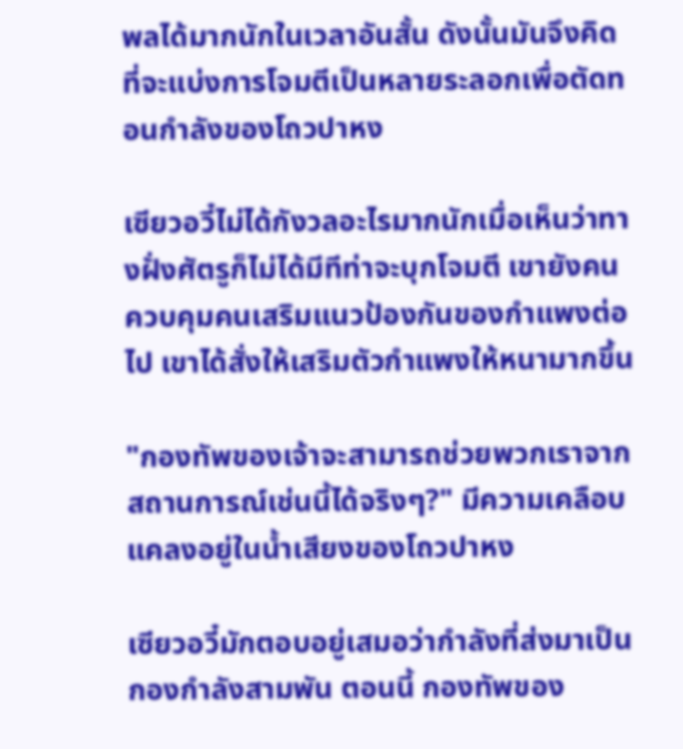พลได้มากนักในเวลาอันสั้น ดังนั้นมันจึงคิดที่จะแบ่งการโจมตีเป็นหลายระลอกเพื่อตัดทอนกำลังของโถวปาหง

เซียวอวี๋ไม่ได้กังวลอะไรมากนักเมื่อเห็นว่าทางฝั่งศัตรูก็ไม่ได้มีทีท่าจะบุกโจมตี เขายังคนควบคุมคนเสริมแนวป้องกันของกำแพงต่อไป เขาได้สั่งให้เสริมตัวกำแพงให้หนามากขึ้น

"กองทัพของเจ้าจะสามารถช่วยพวกเราจากสถานการณ์เช่นนี้ได้จริงๆ?" มีความเคลือบแคลงอยู่ในน้ำเสียงของโถวปาหง

เซียวอวี๋มักตอบอยู่เสมอว่ากำลังที่ส่งมาเป็นกองกำลังสามพัน ตอนนี้ กองทัพของ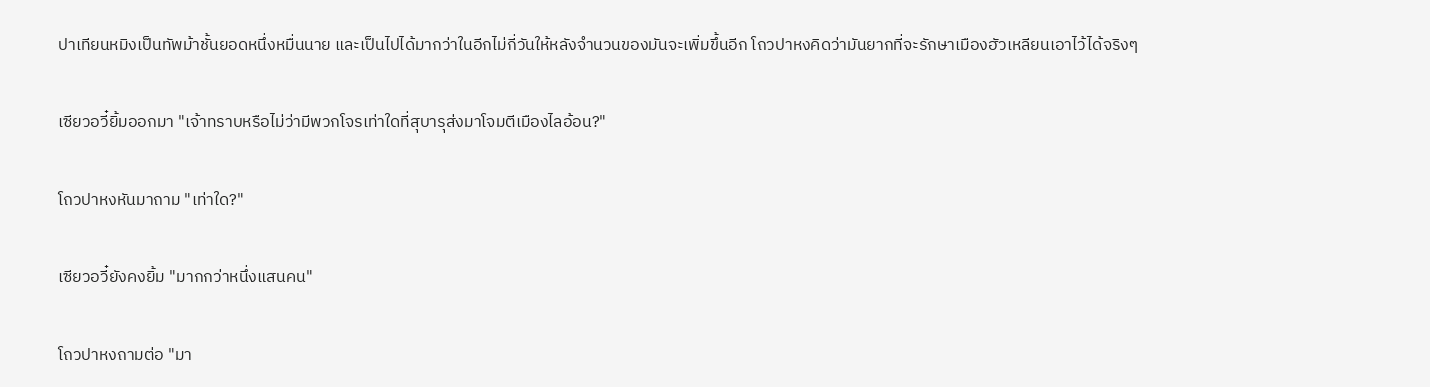ปาเทียนหมิงเป็นทัพม้าชั้นยอดหนึ่งหมื่นนาย และเป็นไปได้มากว่าในอีกไม่กี่วันให้หลังจำนวนของมันจะเพิ่มขึ้นอีก โถวปาหงคิดว่ามันยากที่จะรักษาเมืองฮัวเหลียนเอาไว้ได้จริงๆ

เซียวอวี๋ยิ้มออกมา "เจ้าทราบหรือไม่ว่ามีพวกโจรเท่าใดที่สุบารุส่งมาโจมตีเมืองไลอ้อน?"

โถวปาหงหันมาถาม "เท่าใด?"

เซียวอวี๋ยังคงยิ้ม "มากกว่าหนึ่งแสนคน"

โถวปาหงถามต่อ "มา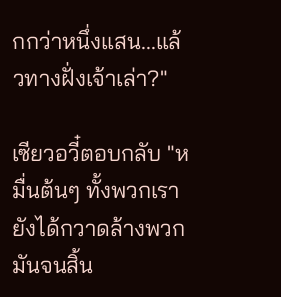กกว่าหนึ่งแสน...แล้วทางฝั่งเจ้าเล่า?"

เซียวอวี๋ตอบกลับ "หมื่นต้นๆ ทั้งพวกเรายังได้กวาดล้างพวกมันจนสิ้น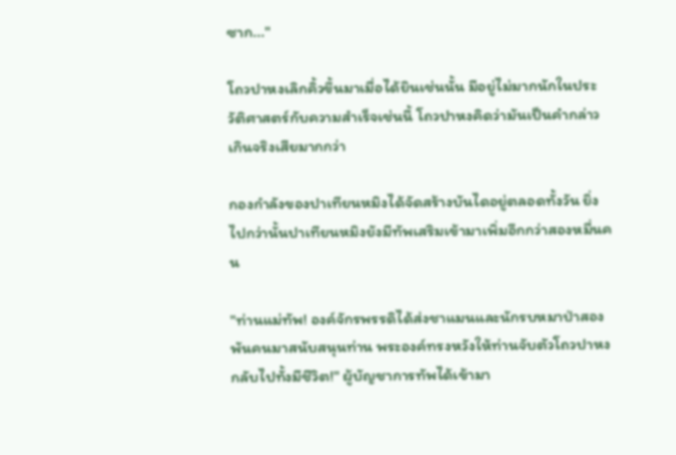ซาก..."

โถวปาหงเลิกคิ้วขึ้นมาเมื่อได้ยินเช่นนั้น มีอยู่ไม่มากนักในประวัติศาสตร์กับความสำเร็จเช่นนี้ โถวปาหงคิดว่ามันเป็นคำกล่าวเกินจริงเสียมากกว่า

กองกำลังของปาเทียนหมิงได้จัดสร้างบันไดอยู่ตลอดทั้งวัน ยิ่งไปกว่านั้นปาเทียนหมิงยังมีทัพเสริมเข้ามาเพิ่มอีกกว่าสองหมื่นคน

"ท่านแม่ทัพ! องค์จักรพรรดิได้ส่งชาแมนและนักรบหมาป่าสองพันคนมาสนับสนุนท่าน พระองค์ทรงหวังให้ท่านจับตัวโถวปาหงกลับไปทั้งมีชีวิต!" ผู้บัญชาการทัพได้เข้ามา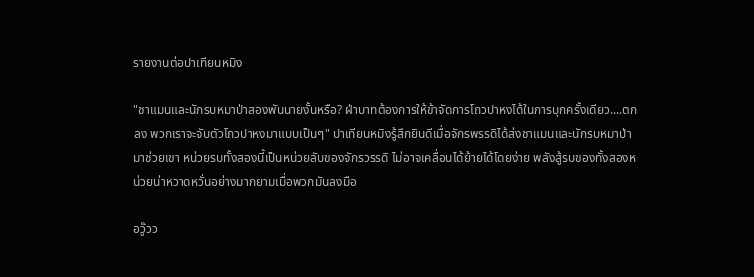รายงานต่อปาเทียนหมิง

"ชาแมนและนักรบหมาป่าสองพันนายงั้นหรือ? ฝ่าบาทต้องการให้ข้าจัดการโถวปาหงได้ในการบุกครั้งเดียว....ตกลง พวกเราจะจับตัวโถวปาหงมาแบบเป็นๆ" ปาเทียนหมิงรู้สึกยินดีเมื่อจักรพรรดิได้ส่งชาแมนและนักรบหมาป่ามาช่วยเขา หน่วยรบทั้งสองนี้เป็นหน่วยลับของจักรวรรดิ ไม่อาจเคลื่อนได้ย้ายได้โดยง่าย พลังสู้รบของทั้งสองหน่วยน่าหวาดหวั่นอย่างมากยามเมื่อพวกมันลงมือ

อวู๊วว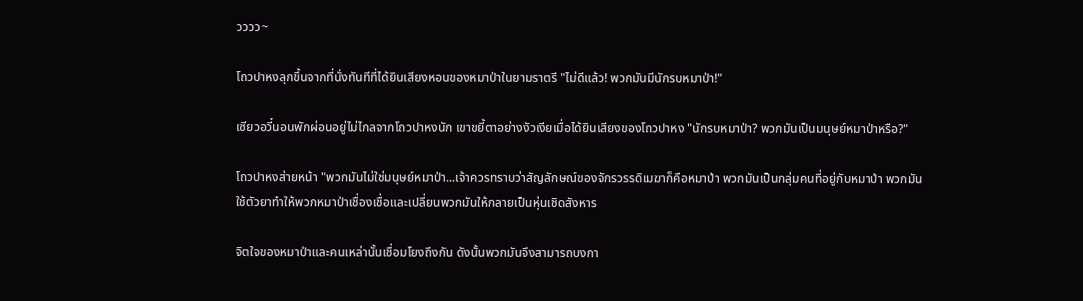วววว~

โถวปาหงลุกขึ้นจากที่นั่งทันทีที่ได้ยินเสียงหอนของหมาป่าในยามราตรี "ไม่ดีแล้ว! พวกมันมีนักรบหมาป่า!"

เซียวอวี๋นอนพักผ่อนอยู่ไม่ไกลจากโถวปาหงนัก เขาขยี้ตาอย่างงัวเงียเมื่อได้ยินเสียงของโถวปาหง "นักรบหมาป่า? พวกมันเป็นมนุษย์หมาป่าหรือ?"

โถวปาหงส่ายหน้า "พวกมันไม่ใช่มนุษย์หมาป่า...เจ้าควรทราบว่าสัญลักษณ์ของจักรวรรดิเมฆาก็คือหมาป่า พวกมันเป็นกลุ่มคนที่อยู่กับหมาป่า พวกมันใช้ตัวยาทำให้พวกหมาป่าเชื่องเชื่อและเปลี่ยนพวกมันให้กลายเป็นหุ่นเชิดสังหาร

จิตใจของหมาป่าและคนเหล่านั้นเชื่อมโยงถึงกัน ดังนั้นพวกมันจึงสามารถบงกา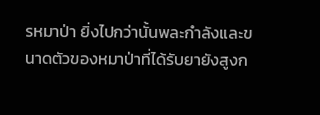รหมาป่า ยิ่งไปกว่านั้นพละกำลังและขนาดตัวของหมาป่าที่ได้รับยายังสูงก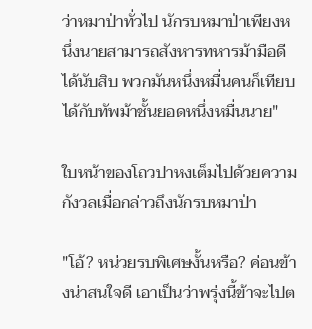ว่าหมาป่าทั่วไป นักรบหมาป่าเพียงหนึ่งนายสามารถสังหารทหารม้ามือดีได้นับสิบ พวกมันหนึ่งหมื่นคนก็เทียบได้กับทัพม้าชั้นยอดหนึ่งหมื่นนาย"

ใบหน้าของโถวปาหงเต็มไปด้วยความกังวลเมื่อกล่าวถึงนักรบหมาป่า

"โอ้? หน่วยรบพิเศษงั้นหรือ? ค่อนข้างน่าสนใจดี เอาเป็นว่าพรุ่งนี้ข้าจะไปต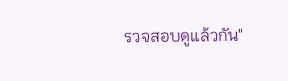รวจสอบดูแล้วกัน"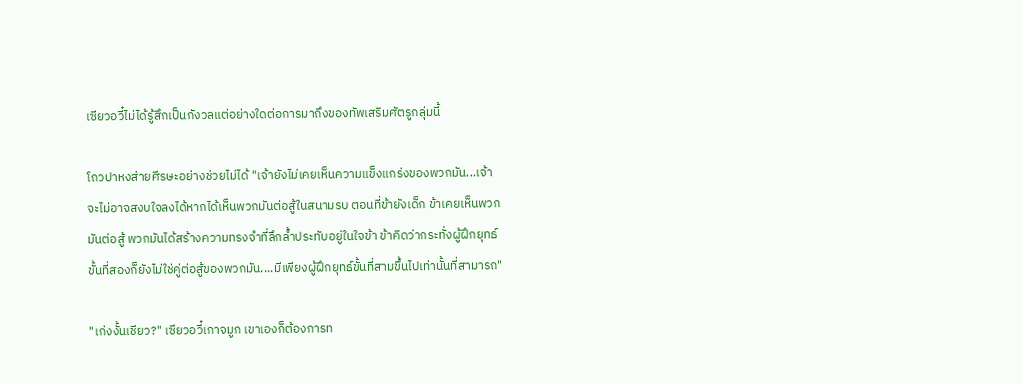เซียวอวี๋ไม่ได้รู้สึกเป็นกังวลแต่อย่างใดต่อการมาถึงของทัพเสริมศัตรูกลุ่มนี้

โถวปาหงส่ายศีรษะอย่างช่วยไม่ได้ "เจ้ายังไม่เคยเห็นความแข็งแกร่งของพวกมัน...เจ้าจะไม่อาจสงบใจลงได้หากได้เห็นพวกมันต่อสู้ในสนามรบ ตอนที่ข้ายังเด็ก ข้าเคยเห็นพวกมันต่อสู้ พวกมันได้สร้างความทรงจำที่ลึกล้ำประทับอยู่ในใจข้า ข้าคิดว่ากระทั่งผู้ฝึกยุทธ์ขั้นที่สองก็ยังไม่ใช่คู่ต่อสู้ของพวกมัน....มีเพียงผู้ฝึกยุทธ์ขั้นที่สามขึ้นไปเท่านั้นที่สามารถ"

"เก่งงั้นเชียว?" เซียวอวี๋เกาจมูก เขาเองก็ต้องการท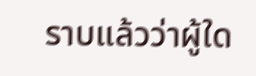ราบแล้วว่าผู้ใด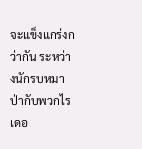จะแข็งแกร่งกว่ากัน ระหว่างนักรบหมาป่ากับพวกไรเดอ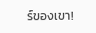ร์ของเขา!